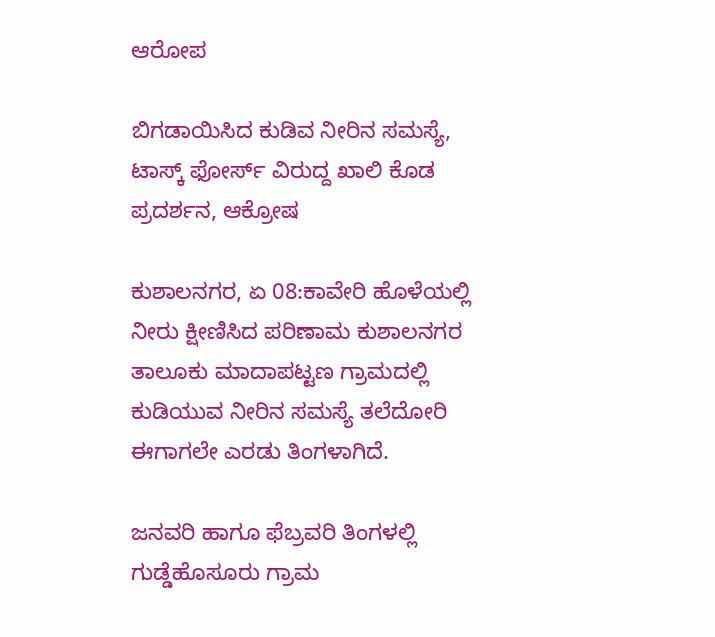ಆರೋಪ

ಬಿಗಡಾಯಿಸಿದ ಕುಡಿವ ನೀರಿನ‌ ಸಮಸ್ಯೆ, ಟಾಸ್ಕ್ ಫೋರ್ಸ್ ವಿರುದ್ದ ಖಾಲಿ‌ ಕೊಡ ಪ್ರದರ್ಶನ, ಆಕ್ರೋಷ

ಕುಶಾಲನಗರ, ಏ 08:ಕಾವೇರಿ ಹೊಳೆಯಲ್ಲಿ ನೀರು ಕ್ಷೀಣಿಸಿದ ಪರಿಣಾಮ ಕುಶಾಲನಗರ ತಾಲೂಕು ಮಾದಾಪಟ್ಟಣ ಗ್ರಾಮದಲ್ಲಿ ಕುಡಿಯುವ ನೀರಿನ ಸಮಸ್ಯೆ ತಲೆದೋರಿ ಈಗಾಗಲೇ ಎರಡು ತಿಂಗಳಾಗಿದೆ.

ಜನವರಿ ಹಾಗೂ ಫೆಬ್ರವರಿ ತಿಂಗಳಲ್ಲಿ ಗುಡ್ಡೆಹೊಸೂರು ಗ್ರಾಮ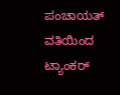ಪಂಚಾಯತ್ ವತಿಯಿಂದ ಟ್ಯಾಂಕರ್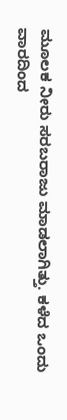ಮೂಲಕ ನೀರು ಸರಬರಾಜು ಮಾಡಲಾಗಿತ್ತು. ಕಳೆದ ಒಂದು ವಾರದಿಂದ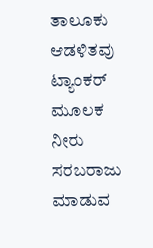ತಾಲೂಕು ಆಡಳಿತವು ಟ್ಯಾಂಕರ್ ಮೂಲಕ ನೀರು ಸರಬರಾಜು ಮಾಡುವ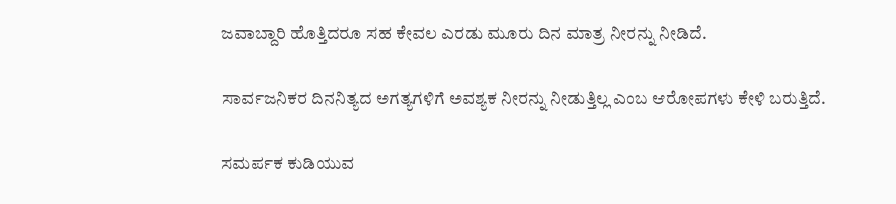ಜವಾಬ್ದಾರಿ ಹೊತ್ತಿದರೂ ಸಹ ಕೇವಲ ಎರಡು ಮೂರು ದಿನ ಮಾತ್ರ ನೀರನ್ನು ನೀಡಿದೆ.

ಸಾರ್ವಜನಿಕರ ದಿನನಿತ್ಯದ ಅಗತ್ಯಗಳಿಗೆ ಅವಶ್ಯಕ ನೀರನ್ನು ನೀಡುತ್ತಿಲ್ಲ ಎಂಬ ಆರೋಪಗಳು ಕೇಳಿ ಬರುತ್ತಿದೆ.

ಸಮರ್ಪಕ ಕುಡಿಯುವ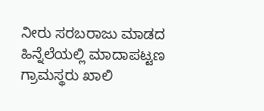ನೀರು ಸರಬರಾಜು ಮಾಡದ ಹಿನ್ನೆಲೆಯಲ್ಲಿ ಮಾದಾಪಟ್ಟಣ ಗ್ರಾಮಸ್ಥರು ಖಾಲಿ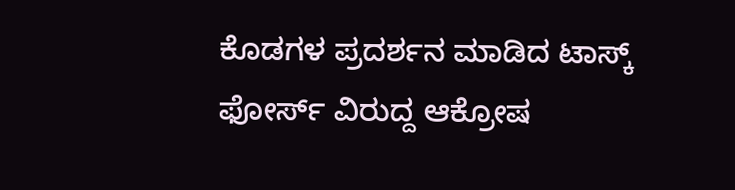ಕೊಡಗಳ ಪ್ರದರ್ಶನ ಮಾಡಿದ ಟಾಸ್ಕ್ ಫೋರ್ಸ್ ವಿರುದ್ದ ಆಕ್ರೋಷ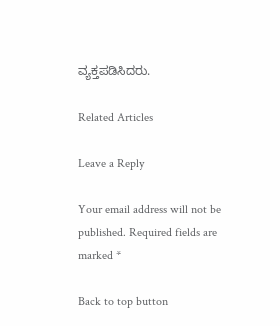ವ್ಯಕ್ತಪಡಿಸಿದರು.

Related Articles

Leave a Reply

Your email address will not be published. Required fields are marked *

Back to top button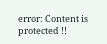error: Content is protected !!